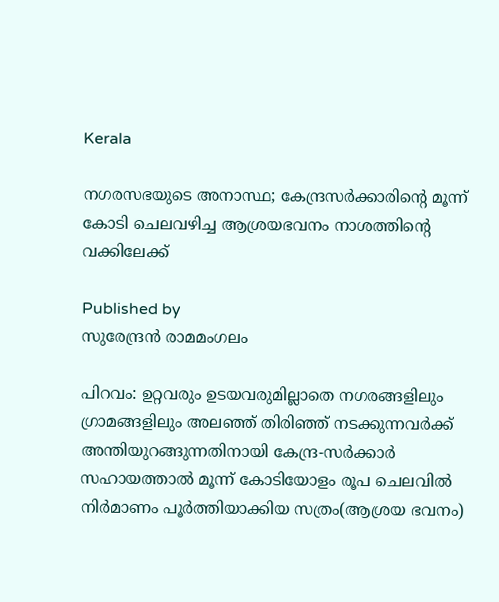Kerala

നഗരസഭയുടെ അനാസ്ഥ; കേന്ദ്രസര്‍ക്കാരിന്റെ മൂന്ന് കോടി ചെലവഴിച്ച ആശ്രയഭവനം നാശത്തിന്റെ വക്കിലേക്ക്

Published by
സുരേന്ദ്രന്‍ രാമമംഗലം

പിറവം: ഉറ്റവരും ഉടയവരുമില്ലാതെ നഗരങ്ങളിലും ഗ്രാമങ്ങളിലും അലഞ്ഞ് തിരിഞ്ഞ് നടക്കുന്നവര്‍ക്ക് അന്തിയുറങ്ങുന്നതിനായി കേന്ദ്ര-സര്‍ക്കാര്‍ സഹായത്താല്‍ മൂന്ന് കോടിയോളം രൂപ ചെലവില്‍ നിര്‍മാണം പൂര്‍ത്തിയാക്കിയ സത്രം(ആശ്രയ ഭവനം)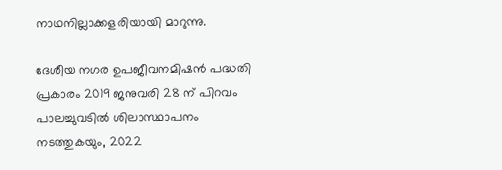നാഥനില്ലാക്കളരിയായി മാറുന്നു.

ദേശീയ നഗര ഉപജീവനമിഷന്‍ പദ്ധതി പ്രകാരം 2019 ജനുവരി 28 ന് പിറവം പാലച്ചുവടില്‍ ശിലാസ്ഥാപനം നടത്തുകയും, 2022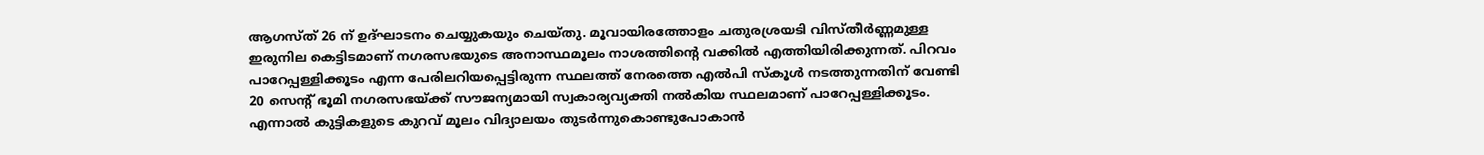ആഗസ്ത് 26 ന് ഉദ്ഘാടനം ചെയ്യുകയും ചെയ്തു. മൂവായിരത്തോളം ചതുരശ്രയടി വിസ്തീര്‍ണ്ണമുള്ള ഇരുനില കെട്ടിടമാണ് നഗരസഭയുടെ അനാസ്ഥമൂലം നാശത്തിന്റെ വക്കില്‍ എത്തിയിരിക്കുന്നത്. പിറവം പാറേപ്പള്ളിക്കൂടം എന്ന പേരിലറിയപ്പെട്ടിരുന്ന സ്ഥലത്ത് നേരത്തെ എല്‍പി സ്‌കൂള്‍ നടത്തുന്നതിന് വേണ്ടി 20 സെന്റ് ഭൂമി നഗരസഭയ്‌ക്ക് സൗജന്യമായി സ്വകാര്യവ്യക്തി നല്‍കിയ സ്ഥലമാണ് പാറേപ്പള്ളിക്കൂടം. എന്നാല്‍ കുട്ടികളുടെ കുറവ് മൂലം വിദ്യാലയം തുടര്‍ന്നുകൊണ്ടുപോകാന്‍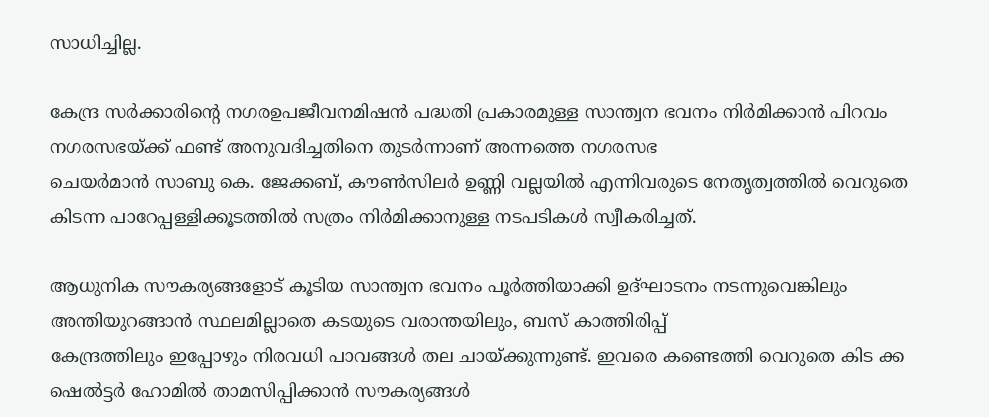സാധിച്ചില്ല.

കേന്ദ്ര സര്‍ക്കാരിന്റെ നഗരഉപജീവനമിഷന്‍ പദ്ധതി പ്രകാരമുള്ള സാന്ത്വന ഭവനം നിര്‍മിക്കാന്‍ പിറവം നഗരസഭയ്‌ക്ക് ഫണ്ട് അനുവദിച്ചതിനെ തുടര്‍ന്നാണ് അന്നത്തെ നഗരസഭ
ചെയര്‍മാന്‍ സാബു കെ. ജേക്കബ്, കൗണ്‍സിലര്‍ ഉണ്ണി വല്ലയില്‍ എന്നിവരുടെ നേതൃത്വത്തില്‍ വെറുതെ കിടന്ന പാറേപ്പള്ളിക്കൂടത്തില്‍ സത്രം നിര്‍മിക്കാനുള്ള നടപടികള്‍ സ്വീകരിച്ചത്.

ആധുനിക സൗകര്യങ്ങളോട് കൂടിയ സാന്ത്വന ഭവനം പൂര്‍ത്തിയാക്കി ഉദ്ഘാടനം നടന്നുവെങ്കിലും അന്തിയുറങ്ങാന്‍ സ്ഥലമില്ലാതെ കടയുടെ വരാന്തയിലും, ബസ് കാത്തിരിപ്പ്
കേന്ദ്രത്തിലും ഇപ്പോഴും നിരവധി പാവങ്ങള്‍ തല ചായ്‌ക്കുന്നുണ്ട്. ഇവരെ കണ്ടെത്തി വെറുതെ കിട ക്ക ഷെല്‍ട്ടര്‍ ഹോമില്‍ താമസിപ്പിക്കാന്‍ സൗകര്യങ്ങള്‍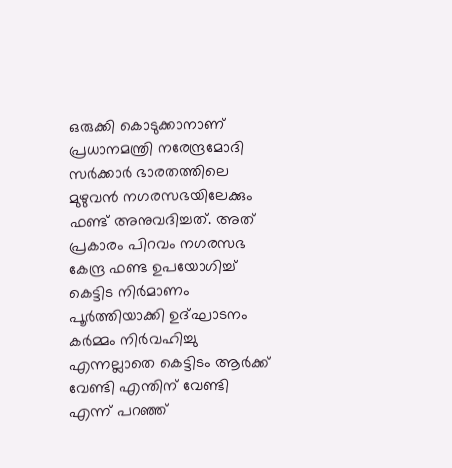ഒരുക്കി കൊടുക്കാനാണ് പ്രധാനമന്ത്രി നരേന്ദ്രമോദി സര്‍ക്കാര്‍ ഭാരതത്തിലെ മുഴുവന്‍ നഗരസഭയിലേക്കും ഫണ്ട് അനുവദിച്ചത്. അത് പ്രകാരം പിറവം നഗരസഭ കേന്ദ്ര ഫണ്ട ഉപയോഗിച്ച് കെട്ടിട നിര്‍മാണം പൂര്‍ത്തിയാക്കി ഉദ്ഘാടനം കര്‍മ്മം നിര്‍വഹിച്ചു
എന്നല്ലാതെ കെട്ടിടം ആര്‍ക്ക് വേണ്ടി എന്തിന് വേണ്ടി എന്ന് പറഞ്ഞ്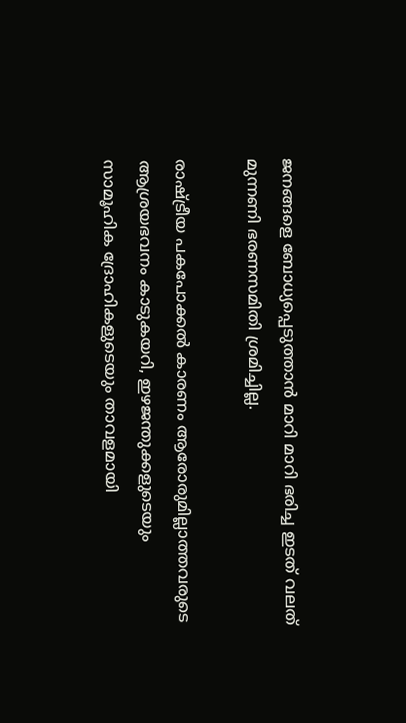ജനങ്ങളെ ബോധ്യപ്പെടുത്താന്‍ മാറി മാറി ഭരിച്ച ഇടത് വലത് മുന്നണി ഭരണസമിതി ശ്രമിച്ചില്ല.

രാഷ്‌ട്രീയ പകപോക്കല്‍ കാരണം ആരോരുമില്ലാത്തവരുടെ ആശ്രയഭവനം കാടുകയറി, ഇഴജന്തുക്കളുടെയും സാമൂഹിക ദ്രോഹികളുടെയും താവളമായി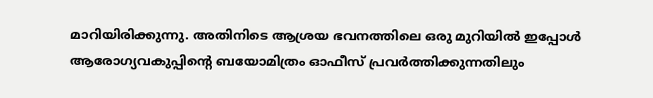മാറിയിരിക്കുന്നു. അതിനിടെ ആശ്രയ ഭവനത്തിലെ ഒരു മുറിയില്‍ ഇപ്പോള്‍ ആരോഗ്യവകുപ്പിന്റെ ബയോമിത്രം ഓഫീസ് പ്രവര്‍ത്തിക്കുന്നതിലും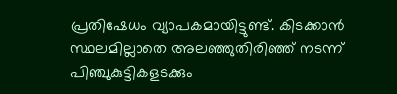പ്രതിഷേധം വ്യാപകമായിട്ടുണ്ട്. കിടക്കാന്‍ സ്ഥലമില്ലാതെ അലഞ്ഞുതിരിഞ്ഞ് നടന്ന് പിഞ്ചുകുട്ടികളടക്കും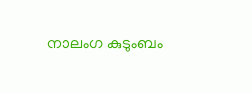നാലംഗ കുടുംബം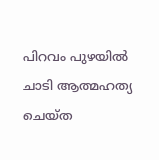പിറവം പുഴയില്‍ ചാടി ആത്മഹത്യ ചെയ്ത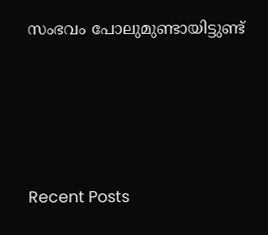സംഭവം പോലുമുണ്ടായിട്ടുണ്ട്





Recent Posts